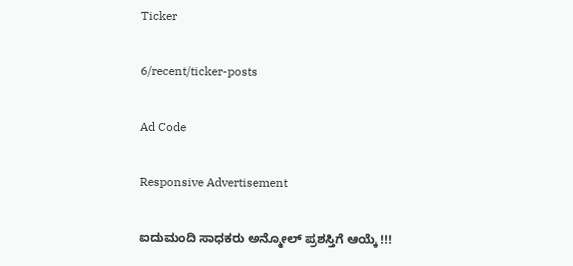Ticker

6/recent/ticker-posts

Ad Code

Responsive Advertisement

ಐದುಮಂದಿ ಸಾಧಕರು ಅನ್ಮೋಲ್ ಪ್ರಶಸ್ತಿಗೆ ಆಯ್ಕೆ !!!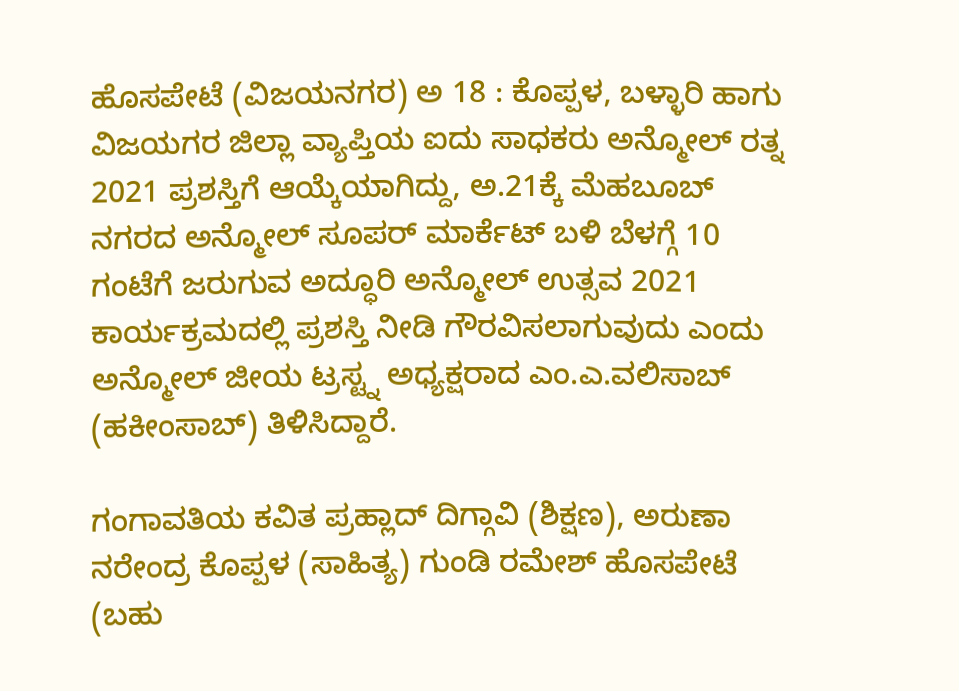ಹೊಸಪೇಟೆ (ವಿಜಯನಗರ) ಅ 18 : ಕೊಪ್ಪಳ, ಬಳ್ಳಾರಿ ಹಾಗು ವಿಜಯಗರ ಜಿಲ್ಲಾ ವ್ಯಾಪ್ತಿಯ ಐದು ಸಾಧಕರು ಅನ್ಮೋಲ್ ರತ್ನ 2021 ಪ್ರಶಸ್ತಿಗೆ ಆಯ್ಕೆಯಾಗಿದ್ದು, ಅ.21ಕ್ಕೆ ಮೆಹಬೂಬ್ ನಗರದ ಅನ್ಮೋಲ್ ಸೂಪರ್ ಮಾರ್ಕೆಟ್ ಬಳಿ ಬೆಳಗ್ಗೆ 10 ಗಂಟೆಗೆ ಜರುಗುವ ಅದ್ಧೂರಿ ಅನ್ಮೋಲ್ ಉತ್ಸವ 2021 ಕಾರ್ಯಕ್ರಮದಲ್ಲಿ ಪ್ರಶಸ್ತಿ ನೀಡಿ ಗೌರವಿಸಲಾಗುವುದು ಎಂದು ಅನ್ಮೋಲ್ ಜೀಯ ಟ್ರಸ್ಟ್ನ ಅಧ್ಯಕ್ಷರಾದ ಎಂ.ಎ.ವಲಿಸಾಬ್ (ಹಕೀಂಸಾಬ್) ತಿಳಿಸಿದ್ದಾರೆ.

ಗಂಗಾವತಿಯ ಕವಿತ ಪ್ರಹ್ಲಾದ್ ದಿಗ್ಗಾವಿ (ಶಿಕ್ಷಣ), ಅರುಣಾ ನರೇಂದ್ರ ಕೊಪ್ಪಳ (ಸಾಹಿತ್ಯ) ಗುಂಡಿ ರಮೇಶ್ ಹೊಸಪೇಟೆ (ಬಹು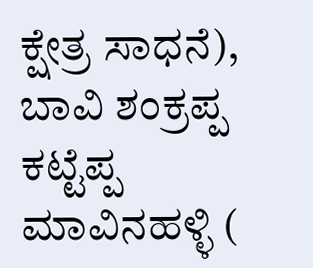ಕ್ಷೇತ್ರ ಸಾಧನೆ), ಬಾವಿ ಶಂಕ್ರಪ್ಪ ಕಟ್ಟೆಪ್ಪ ಮಾವಿನಹಳ್ಳಿ (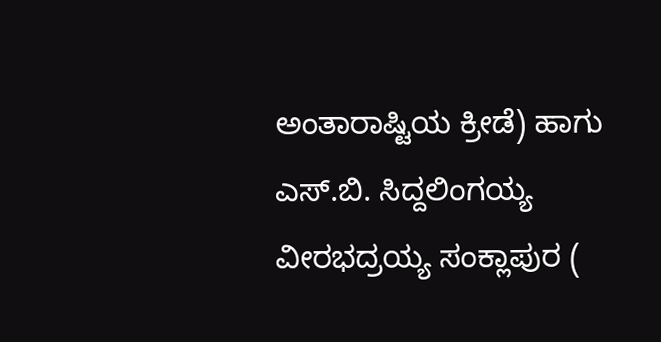ಅಂತಾರಾಷ್ಟಿಯ ಕ್ರೀಡೆ) ಹಾಗು ಎಸ್.ಬಿ. ಸಿದ್ದಲಿಂಗಯ್ಯ ವೀರಭದ್ರಯ್ಯ ಸಂಕ್ಲಾಪುರ (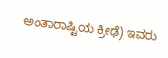ಅಂತಾರಾಷ್ಟಿಯ ಕ್ರೀಢೆ) ಇವರು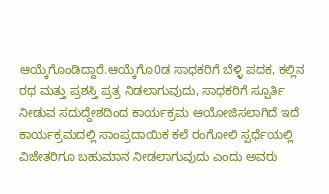ಆಯ್ಕೆಗೊಂಡಿದ್ದಾರೆ.ಆಯ್ಕೆಗೊ0ಡ ಸಾಧಕರಿಗೆ ಬೆಳ್ಳಿ ಪದಕ, ಕಲ್ಲಿನ ರಥ ಮತ್ತು ಪ್ರಶಸ್ತಿ ಪ್ರತ್ರ ನಿಡಲಾಗುವುದು, ಸಾಧಕರಿಗೆ ಸ್ಪೂರ್ತಿ ನೀಡುವ ಸದುದ್ದೇಶದಿಂದ ಕಾರ್ಯಕ್ರಮ ಆಯೋಜಿಸಲಾಗಿದೆ ಇದೆ ಕಾರ್ಯಕ್ರಮದಲ್ಲಿ ಸಾಂಪ್ರದಾಯಿಕ ಕಲೆ ರಂಗೋಲಿ ಸ್ಪರ್ಧೆಯಲ್ಲಿ ವಿಜೇತರಿಗೂ ಬಹುಮಾನ ನೀಡಲಾಗುವುದು ಎಂದು ಅವರು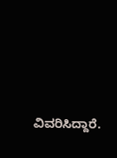ವಿವರಿಸಿದ್ದಾರೆ.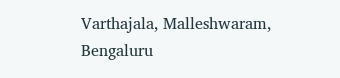Varthajala, Malleshwaram, Bengaluru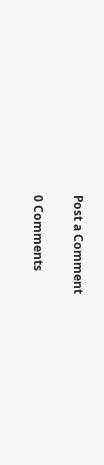Post a Comment

0 Comments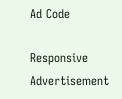Ad Code

Responsive Advertisement